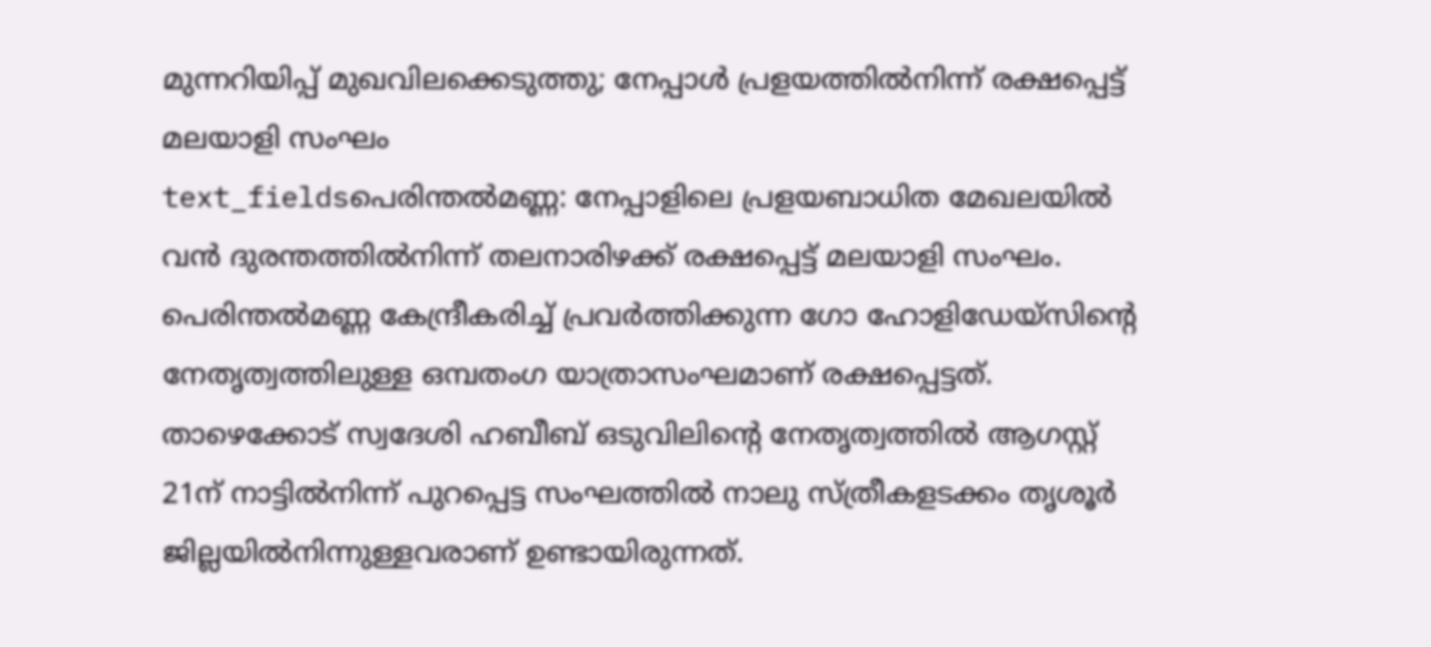മുന്നറിയിപ്പ് മുഖവിലക്കെടുത്തു; നേപ്പാൾ പ്രളയത്തിൽനിന്ന് രക്ഷപ്പെട്ട് മലയാളി സംഘം
text_fieldsപെരിന്തൽമണ്ണ: നേപ്പാളിലെ പ്രളയബാധിത മേഖലയിൽ വൻ ദുരന്തത്തിൽനിന്ന് തലനാരിഴക്ക് രക്ഷപ്പെട്ട് മലയാളി സംഘം. പെരിന്തൽമണ്ണ കേന്ദ്രീകരിച്ച് പ്രവർത്തിക്കുന്ന ഗോ ഹോളിഡേയ്സിന്റെ നേതൃത്വത്തിലുള്ള ഒമ്പതംഗ യാത്രാസംഘമാണ് രക്ഷപ്പെട്ടത്. താഴെക്കോട് സ്വദേശി ഹബീബ് ഒടുവിലിന്റെ നേതൃത്വത്തിൽ ആഗസ്റ്റ് 21ന് നാട്ടിൽനിന്ന് പുറപ്പെട്ട സംഘത്തിൽ നാലു സ്ത്രീകളടക്കം തൃശൂർ ജില്ലയിൽനിന്നുള്ളവരാണ് ഉണ്ടായിരുന്നത്.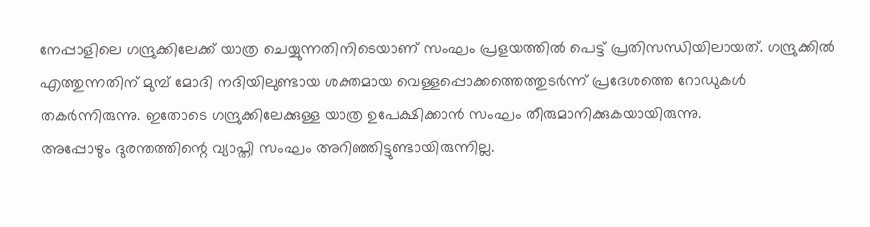നേപ്പാളിലെ ഗന്ദ്രുക്കിലേക്ക് യാത്ര ചെയ്യുന്നതിനിടെയാണ് സംഘം പ്രളയത്തിൽ പെട്ട് പ്രതിസന്ധിയിലായത്. ഗന്ദ്രുക്കിൽ എത്തുന്നതിന് മുമ്പ് മോദി നദിയിലുണ്ടായ ശക്തമായ വെള്ളപ്പൊക്കത്തെത്തുടർന്ന് പ്രദേശത്തെ റോഡുകൾ തകർന്നിരുന്നു. ഇതോടെ ഗന്ദ്രുക്കിലേക്കുള്ള യാത്ര ഉപേക്ഷിക്കാൻ സംഘം തീരുമാനിക്കുകയായിരുന്നു.
അപ്പോഴും ദുരന്തത്തിന്റെ വ്യാപ്തി സംഘം അറിഞ്ഞിട്ടുണ്ടായിരുന്നില്ല.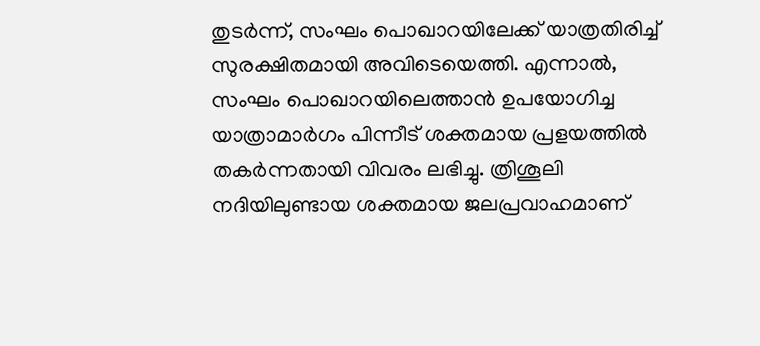തുടർന്ന്, സംഘം പൊഖാറയിലേക്ക് യാത്രതിരിച്ച് സുരക്ഷിതമായി അവിടെയെത്തി. എന്നാൽ, സംഘം പൊഖാറയിലെത്താൻ ഉപയോഗിച്ച യാത്രാമാർഗം പിന്നീട് ശക്തമായ പ്രളയത്തിൽ തകർന്നതായി വിവരം ലഭിച്ചു. ത്രിശൂലി നദിയിലുണ്ടായ ശക്തമായ ജലപ്രവാഹമാണ്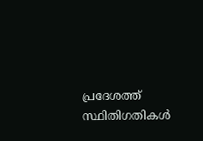പ്രദേശത്ത് സ്ഥിതിഗതികൾ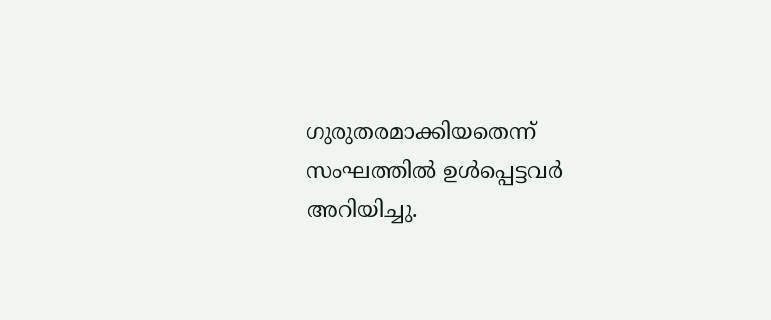ഗുരുതരമാക്കിയതെന്ന് സംഘത്തിൽ ഉൾപ്പെട്ടവർ അറിയിച്ചു.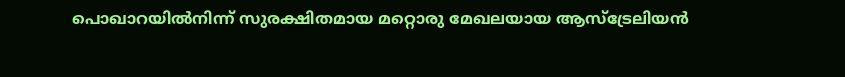പൊഖാറയിൽനിന്ന് സുരക്ഷിതമായ മറ്റൊരു മേഖലയായ ആസ്ട്രേലിയൻ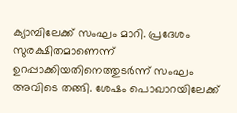ക്യാമ്പിലേക്ക് സംഘം മാറി. പ്രദേശം സുരക്ഷിതമാണെന്ന് ഉറപ്പാക്കിയതിനെത്തുടർന്ന് സംഘം അവിടെ തങ്ങി. ശേഷം പൊഖാറയിലേക്ക്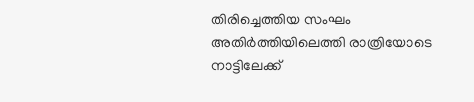തിരിച്ചെത്തിയ സംഘം അതിർത്തിയിലെത്തി രാത്രിയോടെ നാട്ടിലേക്ക്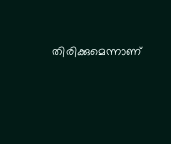തിരിക്കുമെന്നാണ്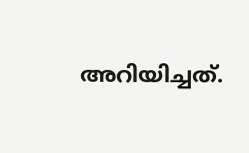അറിയിച്ചത്.